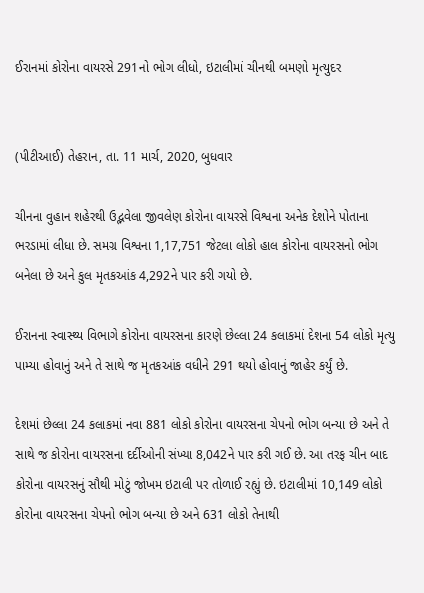ઈરાનમાં કોરોના વાયરસે 291નો ભોગ લીધો, ઇટાલીમાં ચીનથી બમણો મૃત્યુદર


(પીટીઆઈ) તેહરાન, તા. 11 માર્ચ, 2020, બુધવાર

ચીનના વુહાન શહેરથી ઉદ્ભવેલા જીવલેણ કોરોના વાયરસે વિશ્વના અનેક દેશોને પોતાના ભરડામાં લીધા છે. સમગ્ર વિશ્વના 1,17,751 જેટલા લોકો હાલ કોરોના વાયરસનો ભોગ બનેલા છે અને કુલ મૃતકઆંક 4,292ને પાર કરી ગયો છે.

ઈરાનના સ્વાસ્થ્ય વિભાગે કોરોના વાયરસના કારણે છેલ્લા 24 કલાકમાં દેશના 54 લોકો મૃત્યુ પામ્યા હોવાનું અને તે સાથે જ મૃતકઆંક વધીને 291 થયો હોવાનું જાહેર કર્યું છે.

દેશમાં છેલ્લા 24 કલાકમાં નવા 881 લોકો કોરોના વાયરસના ચેપનો ભોગ બન્યા છે અને તે સાથે જ કોરોના વાયરસના દર્દીઓની સંખ્યા 8,042ને પાર કરી ગઈ છે. આ તરફ ચીન બાદ કોરોના વાયરસનું સૌથી મોટું જોખમ ઇટાલી પર તોળાઈ રહ્યું છે. ઇટાલીમાં 10,149 લોકો કોરોના વાયરસના ચેપનો ભોગ બન્યા છે અને 631 લોકો તેનાથી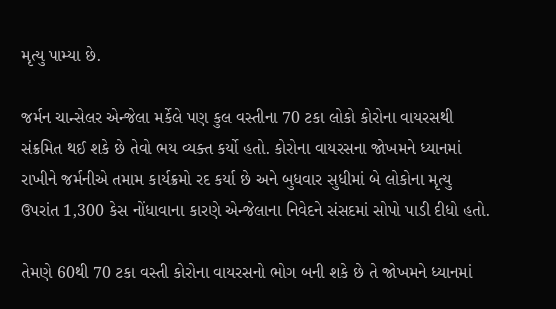મૃત્યુ પામ્યા છે.

જર્મન ચાન્સેલર એન્જેલા મર્કેલે પણ કુલ વસ્તીના 70 ટકા લોકો કોરોના વાયરસથી સંક્રમિત થઈ શકે છે તેવો ભય વ્યક્ત કર્યો હતો. કોરોના વાયરસના જોખમને ધ્યાનમાં રાખીને જર્મનીએ તમામ કાર્યક્રમો રદ કર્યા છે અને બુધવાર સુધીમાં બે લોકોના મૃત્યુ ઉપરાંત 1,300 કેસ નોંધાવાના કારણે એન્જેલાના નિવેદને સંસદમાં સોપો પાડી દીધો હતો.

તેમણે 60થી 70 ટકા વસ્તી કોરોના વાયરસનો ભોગ બની શકે છે તે જોખમને ધ્યાનમાં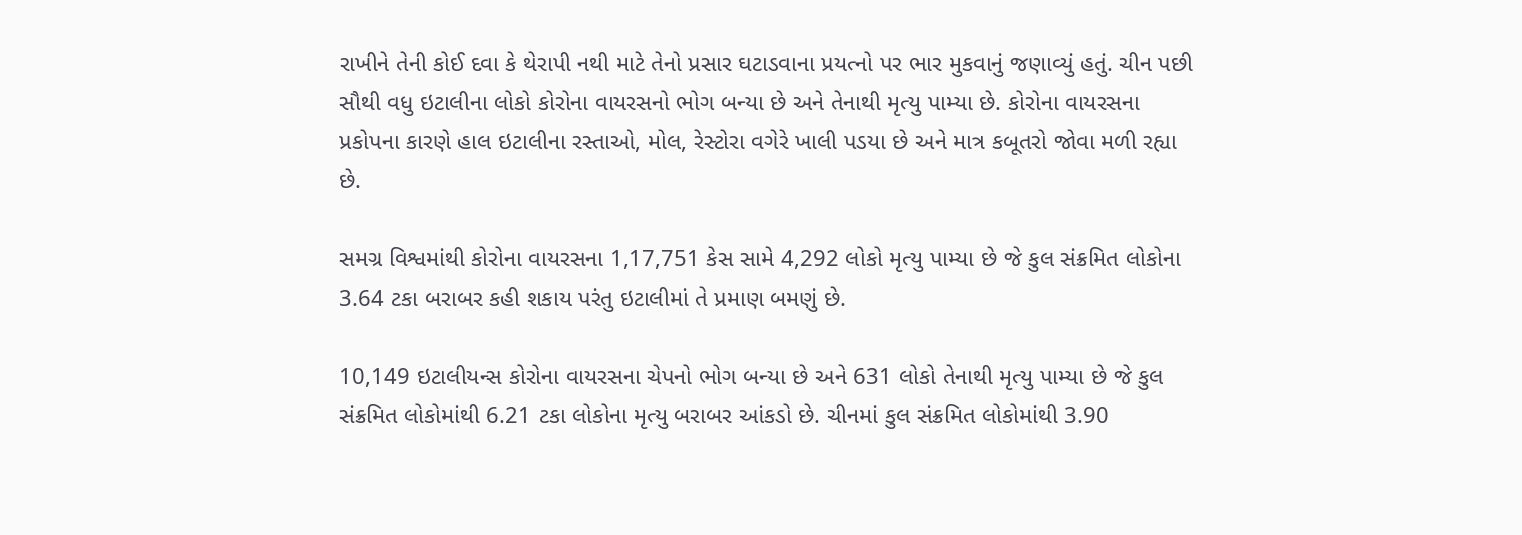રાખીને તેની કોઈ દવા કે થેરાપી નથી માટે તેનો પ્રસાર ઘટાડવાના પ્રયત્નો પર ભાર મુકવાનું જણાવ્યું હતું. ચીન પછી સૌથી વધુ ઇટાલીના લોકો કોરોના વાયરસનો ભોગ બન્યા છે અને તેનાથી મૃત્યુ પામ્યા છે. કોરોના વાયરસના પ્રકોપના કારણે હાલ ઇટાલીના રસ્તાઓ, મોલ, રેસ્ટોરા વગેરે ખાલી પડયા છે અને માત્ર કબૂતરો જોવા મળી રહ્યા છે.

સમગ્ર વિશ્વમાંથી કોરોના વાયરસના 1,17,751 કેસ સામે 4,292 લોકો મૃત્યુ પામ્યા છે જે કુલ સંક્રમિત લોકોના 3.64 ટકા બરાબર કહી શકાય પરંતુ ઇટાલીમાં તે પ્રમાણ બમણું છે.

10,149 ઇટાલીયન્સ કોરોના વાયરસના ચેપનો ભોગ બન્યા છે અને 631 લોકો તેનાથી મૃત્યુ પામ્યા છે જે કુલ સંક્રમિત લોકોમાંથી 6.21 ટકા લોકોના મૃત્યુ બરાબર આંકડો છે. ચીનમાં કુલ સંક્રમિત લોકોમાંથી 3.90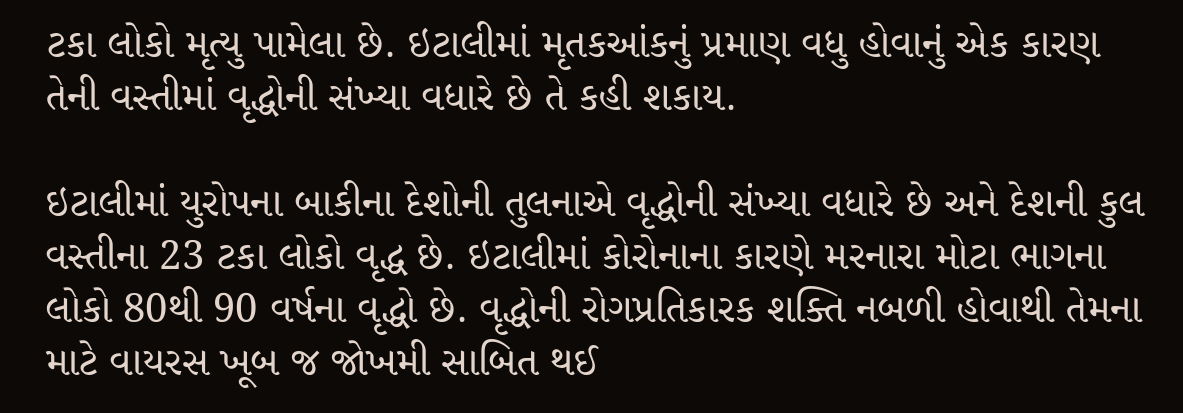ટકા લોકો મૃત્યુ પામેલા છે. ઇટાલીમાં મૃતકઆંકનું પ્રમાણ વધુ હોવાનું એક કારણ તેની વસ્તીમાં વૃદ્ધોની સંખ્યા વધારે છે તે કહી શકાય.

ઇટાલીમાં યુરોપના બાકીના દેશોની તુલનાએ વૃદ્ધોની સંખ્યા વધારે છે અને દેશની કુલ વસ્તીના 23 ટકા લોકો વૃદ્ધ છે. ઇટાલીમાં કોરોનાના કારણે મરનારા મોટા ભાગના લોકો 80થી 90 વર્ષના વૃદ્ધો છે. વૃદ્ધોની રોગપ્રતિકારક શક્તિ નબળી હોવાથી તેમના માટે વાયરસ ખૂબ જ જોખમી સાબિત થઈ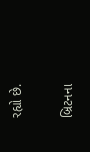રહ્યો છે.

બ્રિટનના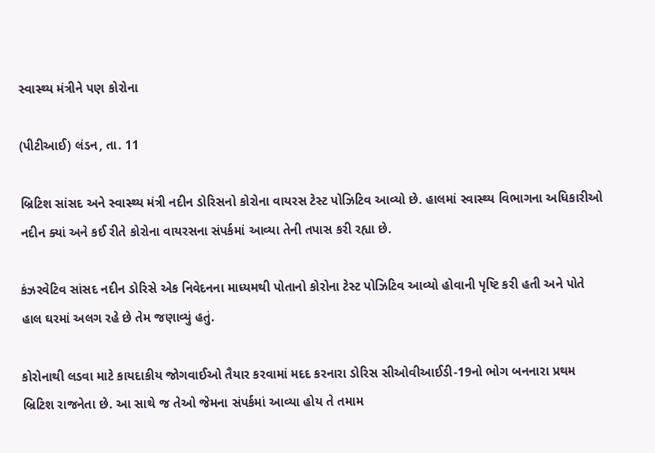સ્વાસ્થ્ય મંત્રીને પણ કોરોના

(પીટીઆઈ) લંડન, તા. 11

બ્રિટિશ સાંસદ અને સ્વાસ્થ્ય મંત્રી નદીન ડોરિસનો કોરોના વાયરસ ટેસ્ટ પોઝિટિવ આવ્યો છે. હાલમાં સ્વાસ્થ્ય વિભાગના અધિકારીઓ નદીન ક્યાં અને કઈ રીતે કોરોના વાયરસના સંપર્કમાં આવ્યા તેની તપાસ કરી રહ્યા છે.

કંઝરવેટિવ સાંસદ નદીન ડોરિસે એક નિવેદનના માધ્યમથી પોતાનો કોરોના ટેસ્ટ પોઝિટિવ આવ્યો હોવાની પૃષ્ટિ કરી હતી અને પોતે હાલ ઘરમાં અલગ રહે છે તેમ જણાવ્યું હતું.

કોરોનાથી લડવા માટે કાયદાકીય જોગવાઈઓ તૈયાર કરવામાં મદદ કરનારા ડોરિસ સીઓવીઆઈડી-19નો ભોગ બનનારા પ્રથમ બ્રિટિશ રાજનેતા છે. આ સાથે જ તેઓ જેમના સંપર્કમાં આવ્યા હોય તે તમામ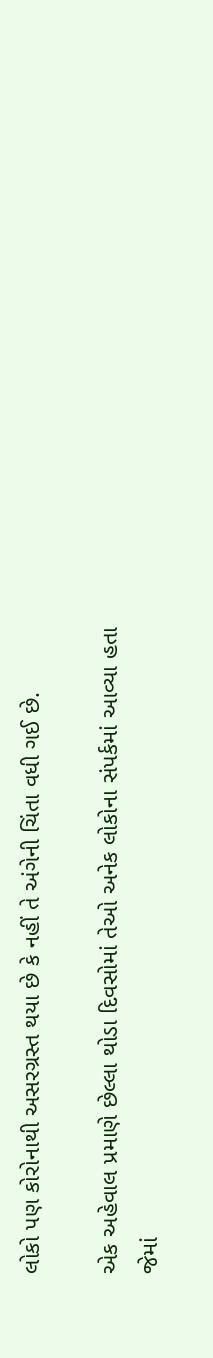લોકો પણ કોરોનાથી અસરગ્રસ્ત થયા છે કે નહીં તે અંગેની ચિંતા વધી ગઈ છે.

એક અહેવાલ પ્રમાણે છેલ્લા થોડા દિવસોમાં તેઓ અનેક લોકોના સંપર્કમાં આવ્યા હતા જેમાં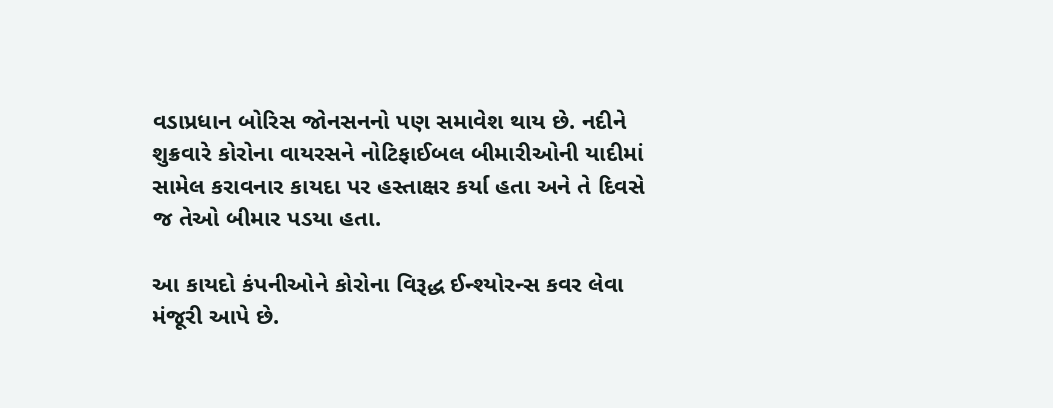વડાપ્રધાન બોરિસ જોનસનનો પણ સમાવેશ થાય છે. નદીને શુક્રવારે કોરોના વાયરસને નોટિફાઈબલ બીમારીઓની યાદીમાં સામેલ કરાવનાર કાયદા પર હસ્તાક્ષર કર્યા હતા અને તે દિવસે જ તેઓ બીમાર પડયા હતા.

આ કાયદો કંપનીઓને કોરોના વિરૂદ્ધ ઈન્શ્યોરન્સ કવર લેવા મંજૂરી આપે છે.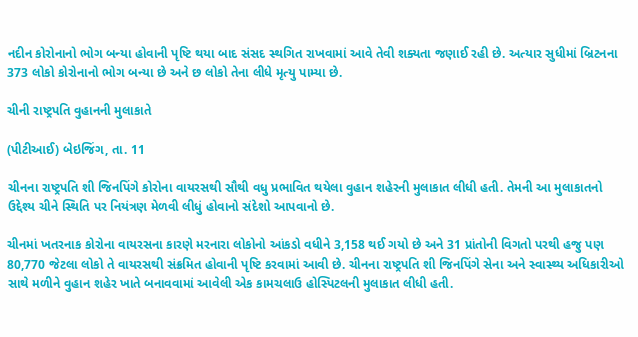નદીન કોરોનાનો ભોગ બન્યા હોવાની પૃષ્ટિ થયા બાદ સંસદ સ્થગિત રાખવામાં આવે તેવી શક્યતા જણાઈ રહી છે. અત્યાર સુધીમાં બ્રિટનના 373 લોકો કોરોનાનો ભોગ બન્યા છે અને છ લોકો તેના લીધે મૃત્યુ પામ્યા છે.

ચીની રાષ્ટ્રપતિ વુહાનની મુલાકાતે

(પીટીઆઈ) બેઇજિંગ, તા. 11

ચીનના રાષ્ટ્રપતિ શી જિનપિંગે કોરોના વાયરસથી સૌથી વધુ પ્રભાવિત થયેલા વુહાન શહેરની મુલાકાત લીધી હતી. તેમની આ મુલાકાતનો ઉદ્દેશ્ય ચીને સ્થિતિ પર નિયંત્રણ મેળવી લીધું હોવાનો સંદેશો આપવાનો છે.

ચીનમાં ખતરનાક કોરોના વાયરસના કારણે મરનારા લોકોનો આંકડો વધીને 3,158 થઈ ગયો છે અને 31 પ્રાંતોની વિગતો પરથી હજુ પણ 80,770 જેટલા લોકો તે વાયરસથી સંક્રમિત હોવાની પૃષ્ટિ કરવામાં આવી છે. ચીનના રાષ્ટ્રપતિ શી જિનપિંગે સેના અને સ્વાસ્થ્ય અધિકારીઓ સાથે મળીને વુહાન શહેર ખાતે બનાવવામાં આવેલી એક કામચલાઉ હોસ્પિટલની મુલાકાત લીધી હતી.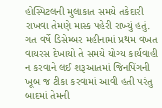હોસ્પિટલની મુલાકાત સમયે તકેદારી રાખવા તેમણે માસ્ક પહેરી રાખ્યું હતું. ગત વર્ષે ડિસેમ્બર મહીનામાં પ્રથમ વખત વાયરસ દેખાયો તે સમયે યોગ્ય કાર્યવાહી ન કરવાને લઈ શરૂઆતમાં જિનપિંગની ખૂબ જ ટીકા કરવામાં આવી હતી પરંતુ બાદમાં તેમની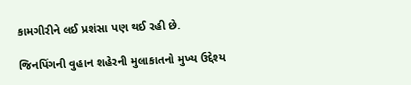કામગીરીને લઈ પ્રશંસા પણ થઈ રહી છે.

જિનપિંગની વુહાન શહેરની મુલાકાતનો મુખ્ય ઉદ્દેશ્ય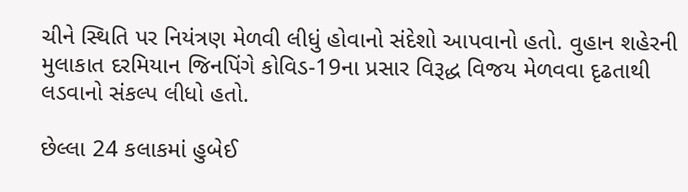ચીને સ્થિતિ પર નિયંત્રણ મેળવી લીધું હોવાનો સંદેશો આપવાનો હતો. વુહાન શહેરની મુલાકાત દરમિયાન જિનપિંગે કોવિડ-19ના પ્રસાર વિરૂદ્ધ વિજય મેળવવા દૃઢતાથી લડવાનો સંકલ્પ લીધો હતો.

છેલ્લા 24 કલાકમાં હુબેઈ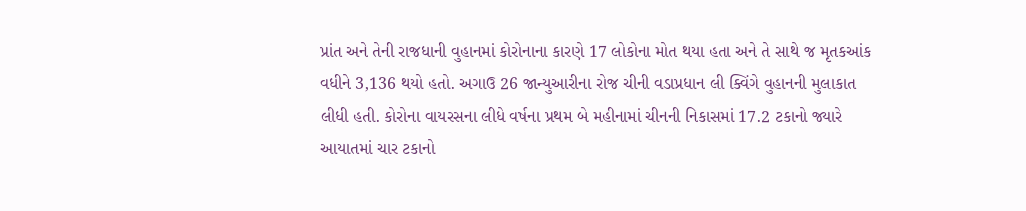પ્રાંત અને તેની રાજધાની વુહાનમાં કોરોનાના કારણે 17 લોકોના મોત થયા હતા અને તે સાથે જ મૃતકઆંક વધીને 3,136 થયો હતો. અગાઉ 26 જાન્યુઆરીના રોજ ચીની વડાપ્રધાન લી ક્વિંગે વુહાનની મુલાકાત લીધી હતી. કોરોના વાયરસના લીધે વર્ષના પ્રથમ બે મહીનામાં ચીનની નિકાસમાં 17.2 ટકાનો જ્યારે આયાતમાં ચાર ટકાનો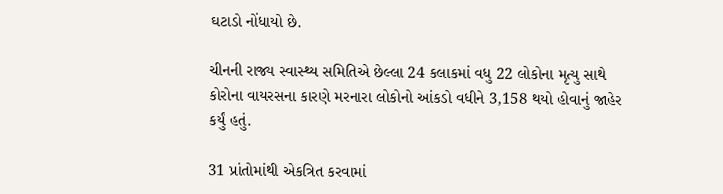ઘટાડો નોંધાયો છે.

ચીનની રાજ્ય સ્વાસ્થ્ય સમિતિએ છેલ્લા 24 કલાકમાં વધુ 22 લોકોના મૃત્યુ સાથે કોરોના વાયરસના કારણે મરનારા લોકોનો આંકડો વધીને 3,158 થયો હોવાનું જાહેર કર્યું હતું.

31 પ્રાંતોમાંથી એકત્રિત કરવામાં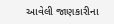આવેલી જાણકારીના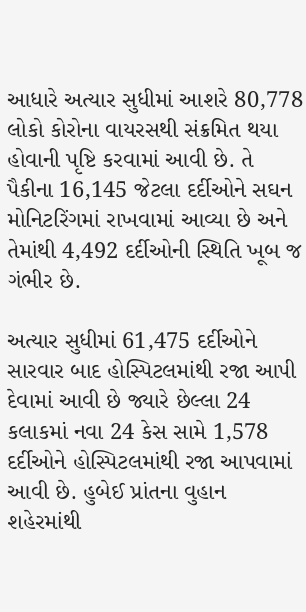આધારે અત્યાર સુધીમાં આશરે 80,778 લોકો કોરોના વાયરસથી સંક્રમિત થયા હોવાની પૃષ્ટિ કરવામાં આવી છે. તે પૈકીના 16,145 જેટલા દર્દીઓને સઘન મોનિટરિંગમાં રાખવામાં આવ્યા છે અને તેમાંથી 4,492 દર્દીઓની સ્થિતિ ખૂબ જ ગંભીર છે.

અત્યાર સુધીમાં 61,475 દર્દીઓને સારવાર બાદ હોસ્પિટલમાંથી રજા આપી દેવામાં આવી છે જ્યારે છેલ્લા 24 કલાકમાં નવા 24 કેસ સામે 1,578 દર્દીઓને હોસ્પિટલમાંથી રજા આપવામાં આવી છે. હુબેઈ પ્રાંતના વુહાન શહેરમાંથી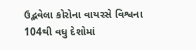ઉદ્ભવેલા કોરોના વાયરસે વિશ્વના 104થી વધુ દેશોમાં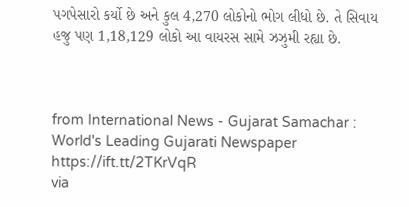પગપેસારો કર્યો છે અને કુલ 4,270 લોકોનો ભોગ લીધો છે. તે સિવાય હજુ પણ 1,18,129 લોકો આ વાયરસ સામે ઝઝુમી રહ્યા છે.



from International News - Gujarat Samachar : World's Leading Gujarati Newspaper https://ift.tt/2TKrVqR
via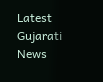Latest Gujarati News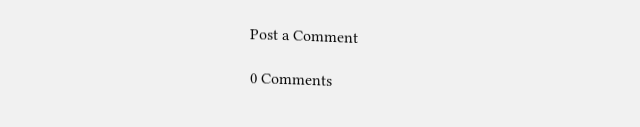Post a Comment

0 Comments